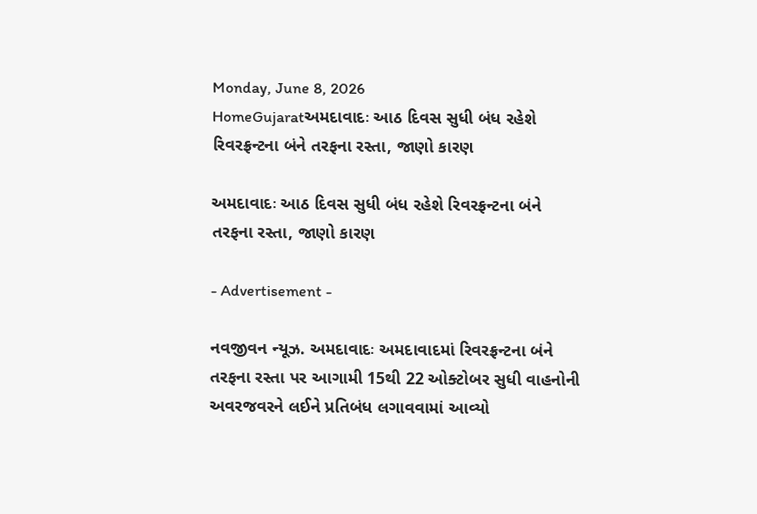Monday, June 8, 2026
HomeGujaratઅમદાવાદઃ આઠ દિવસ સુધી બંધ રહેશે રિવરફ્રન્ટના બંને તરફના રસ્તા, જાણો કારણ

અમદાવાદઃ આઠ દિવસ સુધી બંધ રહેશે રિવરફ્રન્ટના બંને તરફના રસ્તા, જાણો કારણ

- Advertisement -

નવજીવન ન્યૂઝ. અમદાવાદઃ અમદાવાદમાં રિવરફ્રન્ટના બંને તરફના રસ્તા પર આગામી 15થી 22 ઓક્ટોબર સુધી વાહનોની અવરજવરને લઈને પ્રતિબંધ લગાવવામાં આવ્યો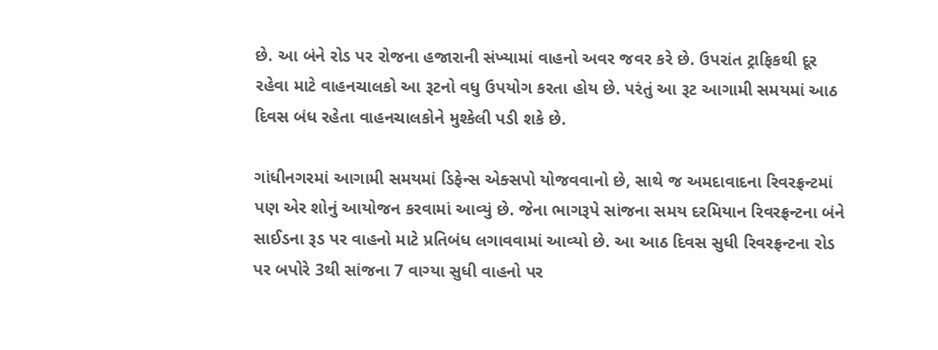છે. આ બંને રોડ પર રોજના હજારાની સંખ્યામાં વાહનો અવર જવર કરે છે. ઉપરાંત ટ્રાફિકથી દૂર રહેવા માટે વાહનચાલકો આ રૂટનો વધુ ઉપયોગ કરતા હોય છે. પરંતું આ રૂટ આગામી સમયમાં આઠ દિવસ બંધ રહેતા વાહનચાલકોને મુશ્કેલી પડી શકે છે.

ગાંધીનગરમાં આગામી સમયમાં ડિફેન્સ એક્સપો યોજવવાનો છે, સાથે જ અમદાવાદના રિવરફ્રન્ટમાં પણ એર શોનું આયોજન કરવામાં આવ્યું છે. જેના ભાગરૂપે સાંજના સમય દરમિયાન રિવરફ્રન્ટના બંને સાઈડના રૂડ પર વાહનો માટે પ્રતિબંધ લગાવવામાં આવ્યો છે. આ આઠ દિવસ સુધી રિવરફ્રન્ટના રોડ પર બપોરે 3થી સાંજના 7 વાગ્યા સુધી વાહનો પર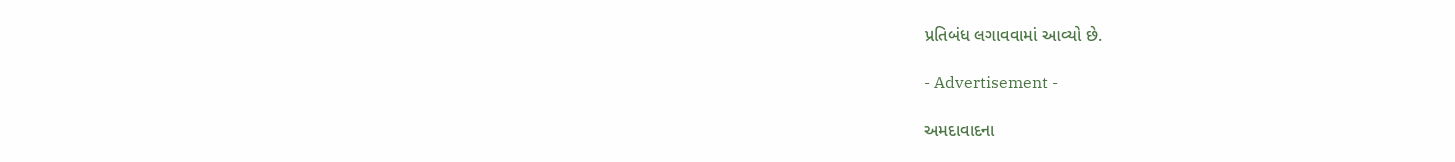પ્રતિબંધ લગાવવામાં આવ્યો છે.

- Advertisement -

અમદાવાદના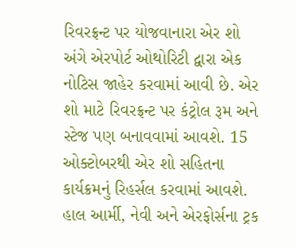રિવરફ્રન્ટ પર યોજવાનારા એર શો અંગે એરપોર્ટ ઓથોરિટી દ્વારા એક નોટિસ જાહેર કરવામાં આવી છે. એર શો માટે રિવરફ્રન્ટ પર કંટ્રોલ રૂમ અને સ્ટેજ પણ બનાવવામાં આવશે. 15 ઓક્ટોબરથી એર શો સહિતના કાર્યક્રમનું રિહર્સલ કરવામાં આવશે. હાલ આર્મી, નેવી અને એરફોર્સના ટ્રક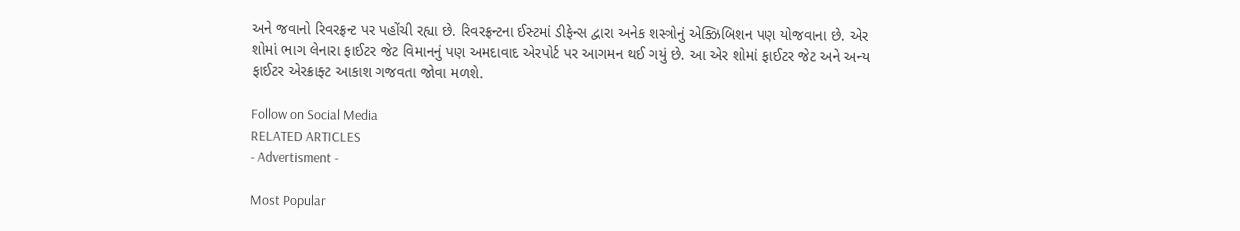અને જવાનો રિવરફ્રન્ટ પર પહોંચી રહ્યા છે. રિવરફ્રન્ટના ઈસ્ટમાં ડીફેન્સ દ્વારા અનેક શસ્ત્રોનું એક્ઝિબિશન પણ યોજવાના છે. એર શોમાં ભાગ લેનારા ફાઈટર જેટ વિમાનનું પણ અમદાવાદ એરપોર્ટ પર આગમન થઈ ગયું છે. આ એર શોમાં ફાઈટર જેટ અને અન્ય ફાઈટર એરક્રાફ્ટ આકાશ ગજવતા જોવા મળશે.

Follow on Social Media
RELATED ARTICLES
- Advertisment -

Most Popular